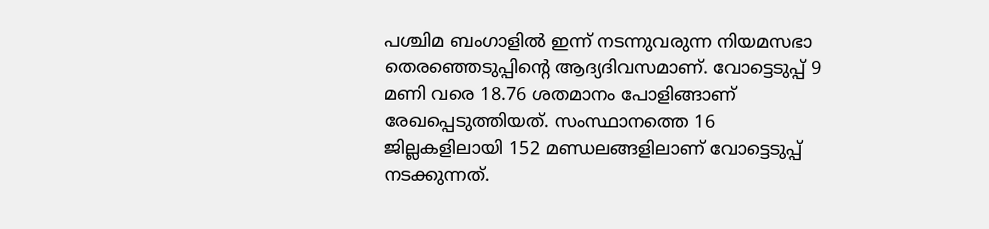പശ്ചിമ ബംഗാളിൽ ഇന്ന് നടന്നുവരുന്ന നിയമസഭാ തെരഞ്ഞെടുപ്പിന്റെ ആദ്യദിവസമാണ്. വോട്ടെടുപ്പ് 9 മണി വരെ 18.76 ശതമാനം പോളിങ്ങാണ് രേഖപ്പെടുത്തിയത്. സംസ്ഥാനത്തെ 16 ജില്ലകളിലായി 152 മണ്ഡലങ്ങളിലാണ് വോട്ടെടുപ്പ് നടക്കുന്നത്.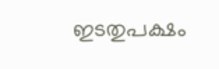ഇടതുപക്ഷം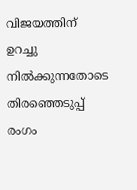വിജയത്തിന് ഉറച്ചു നിൽക്കുന്നതോടെ തിരഞ്ഞെടുപ്പ് രംഗം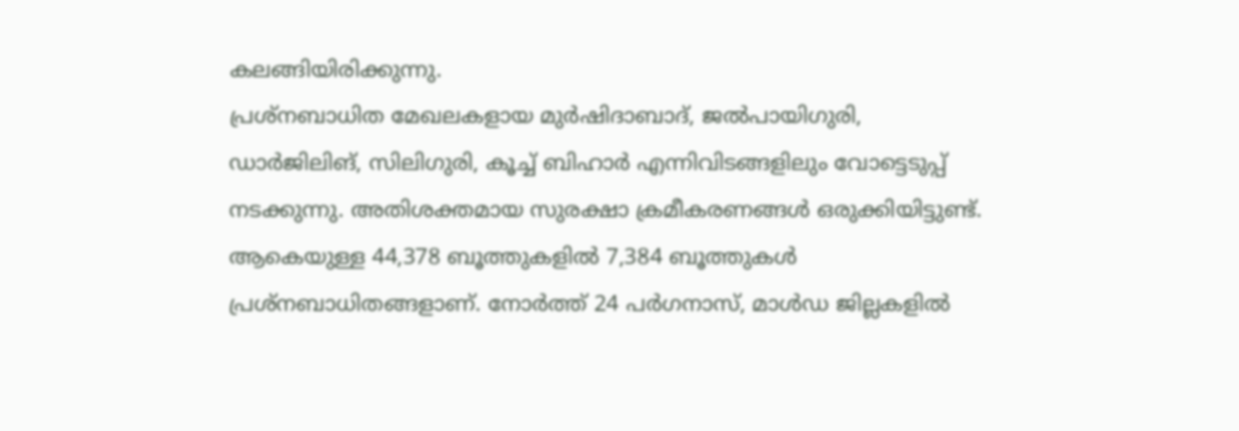കലങ്ങിയിരിക്കുന്നു.
പ്രശ്നബാധിത മേഖലകളായ മുർഷിദാബാദ്, ജൽപായിഗുരി, ഡാർജിലിങ്, സിലിഗുരി, കൂച്ച് ബിഹാർ എന്നിവിടങ്ങളിലും വോട്ടെടുപ്പ് നടക്കുന്നു. അതിശക്തമായ സുരക്ഷാ ക്രമീകരണങ്ങൾ ഒരുക്കിയിട്ടുണ്ട്. ആകെയുള്ള 44,378 ബൂത്തുകളിൽ 7,384 ബൂത്തുകൾ പ്രശ്നബാധിതങ്ങളാണ്. നോർത്ത് 24 പർഗനാസ്, മാൾഡ ജില്ലകളിൽ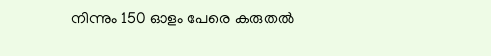നിന്നും 150 ഓളം പേരെ കരുതൽ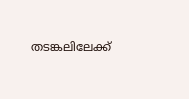തടങ്കലിലേക്ക്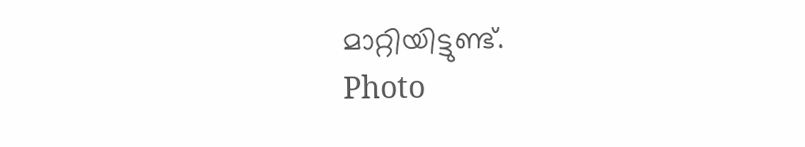മാറ്റിയിട്ടുണ്ട്.
Photo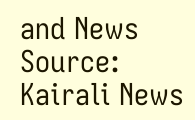and News Source: Kairali News